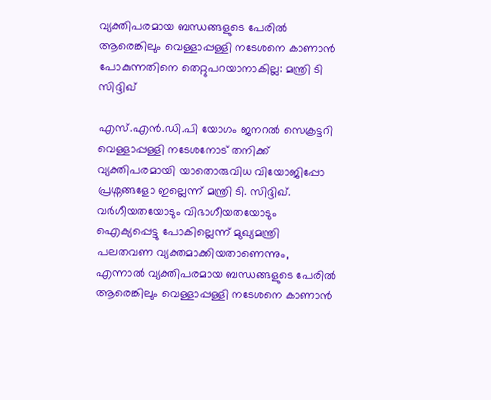വ്യക്തിപരമായ ബന്ധങ്ങളുടെ പേരിൽ ആരെങ്കിലും വെള്ളാപ്പള്ളി നടേശനെ കാണാൻ പോകുന്നതിനെ തെറ്റുപറയാനാകില്ല: മന്ത്രി ടി സിദ്ദിഖ്

എസ്.എൻ.ഡി.പി യോഗം ജനറൽ സെക്രട്ടറി വെള്ളാപ്പള്ളി നടേശനോട് തനിക്ക് വ്യക്തിപരമായി യാതൊരുവിധ വിയോജിപ്പോ പ്രശ്നങ്ങളോ ഇല്ലെന്ന് മന്ത്രി ടി. സിദ്ദിഖ്. വർഗീയതയോടും വിഭാഗീയതയോടും ഐക്യപ്പെട്ടു പോകില്ലെന്ന് മുഖ്യമന്ത്രി പലതവണ വ്യക്തമാക്കിയതാണെന്നും, എന്നാൽ വ്യക്തിപരമായ ബന്ധങ്ങളുടെ പേരിൽ ആരെങ്കിലും വെള്ളാപ്പള്ളി നടേശനെ കാണാൻ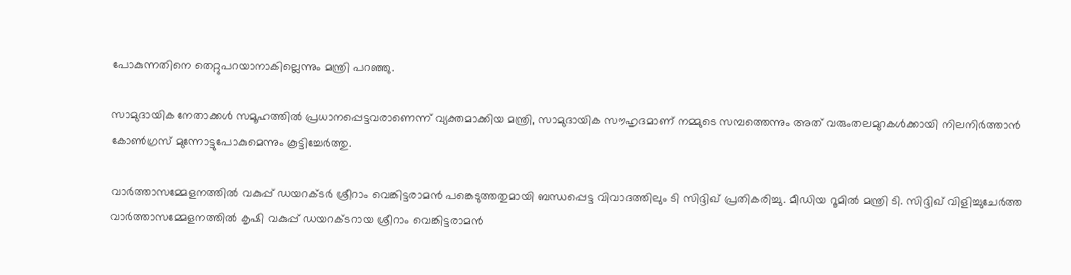പോകുന്നതിനെ തെറ്റുപറയാനാകില്ലെന്നും മന്ത്രി പറഞ്ഞു.

സാമുദായിക നേതാക്കൾ സമൂഹത്തിൽ പ്രധാനപ്പെട്ടവരാണെന്ന് വ്യക്തമാക്കിയ മന്ത്രി, സാമുദായിക സൗഹൃദമാണ് നമ്മുടെ സമ്പത്തെന്നും അത് വരുംതലമുറകൾക്കായി നിലനിർത്താൻ കോൺഗ്രസ് മുന്നോട്ടുപോകുമെന്നും കൂട്ടിച്ചേർത്തു.

വാര്‍ത്താസമ്മേളനത്തില്‍ വകുപ്പ് ഡയറക്ടര്‍ ശ്രീറാം വെങ്കിട്ടരാമന്‍ പങ്കെടുത്തതുമായി ബന്ധപ്പെട്ട വിവാദത്തിലും ടി സിദ്ദിഖ് പ്രതികരിച്ചു. മീഡിയ റൂമിൽ മന്ത്രി ടി. സിദ്ദിഖ് വിളിച്ചുചേർത്ത വാർത്താസമ്മേളനത്തിൽ കൃഷി വകുപ്പ് ഡയറക്ടറായ ശ്രീറാം വെങ്കിട്ടരാമൻ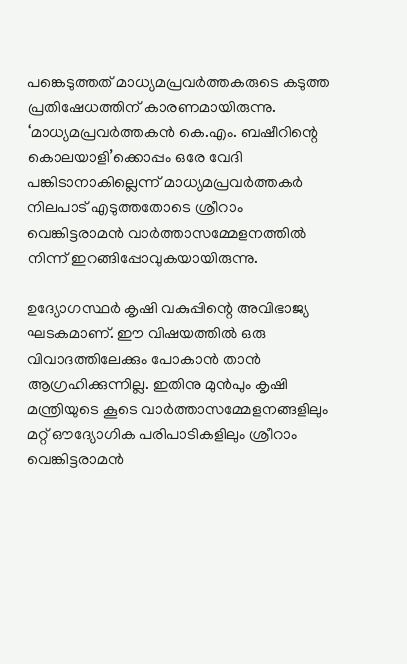പങ്കെടുത്തത് മാധ്യമപ്രവർത്തകരുടെ കടുത്ത പ്രതിഷേധത്തിന് കാരണമായിരുന്നു. ‘മാധ്യമപ്രവർത്തകൻ കെ.എം. ബഷീറിന്റെ കൊലയാളി’ക്കൊപ്പം ഒരേ വേദി പങ്കിടാനാകില്ലെന്ന് മാധ്യമപ്രവർത്തകർ നിലപാട് എടുത്തതോടെ ശ്രീറാം വെങ്കിട്ടരാമൻ വാർത്താസമ്മേളനത്തിൽ നിന്ന് ഇറങ്ങിപ്പോവുകയായിരുന്നു.

ഉദ്യോഗസ്ഥർ കൃഷി വകുപ്പിന്റെ അവിഭാജ്യ ഘടകമാണ്. ഈ വിഷയത്തിൽ ഒരു വിവാദത്തിലേക്കും പോകാൻ താൻ ആഗ്രഹിക്കുന്നില്ല. ഇതിനു മുൻപും കൃഷി മന്ത്രിയുടെ കൂടെ വാർത്താസമ്മേളനങ്ങളിലും മറ്റ് ഔദ്യോഗിക പരിപാടികളിലും ശ്രീറാം വെങ്കിട്ടരാമൻ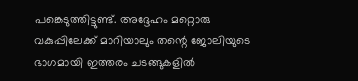പങ്കെടുത്തിട്ടുണ്ട്. അദ്ദേഹം മറ്റൊരു വകുപ്പിലേക്ക് മാറിയാലും തന്റെ ജോലിയുടെ ഭാഗമായി ഇത്തരം ചടങ്ങുകളിൽ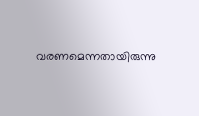വരണമെന്നതായിരുന്നു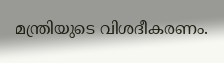മന്ത്രിയുടെ വിശദീകരണം.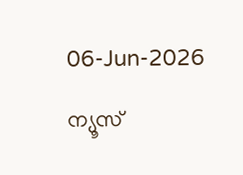06-Jun-2026

ന്യൂസ്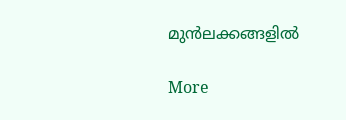മുന്‍ലക്കങ്ങളില്‍

More